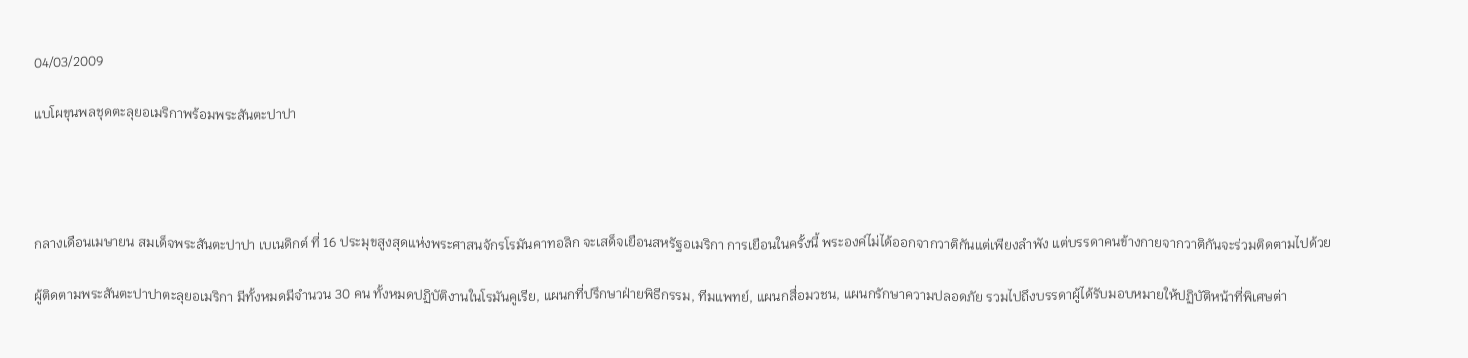04/03/2009

แบโผขุนพลชุดตะลุยอเมริกาพร้อมพระสันตะปาปา




กลางเดือนเมษายน สมเด็จพระสันตะปาปา เบเนดิกต์ ที่ 16 ประมุขสูงสุดแห่งพระศาสนจักรโรมันคาทอลิก จะเสด็จเยือนสหรัฐอเมริกา การเยือนในครั้งนี้ พระองค์ไม่ได้ออกจากวาติกันแต่เพียงลำพัง แต่บรรดาคนข้างกายจากวาติกันจะร่วมติดตามไปด้วย

ผู้ติดตามพระสันตะปาปาตะลุยอเมริกา มีทั้งหมดมีจำนวน 30 คน ทั้งหมดปฏิบัติงานในโรมันคูเรีย, แผนกที่ปรึกษาฝ่ายพิธีกรรม, ทีมแพทย์, แผนกสื่อมวชน, แผนกรักษาความปลอดภัย รวมไปถึงบรรดาผู้ได้รับมอบหมายให้ปฏิบัติหน้าที่พิเศษต่า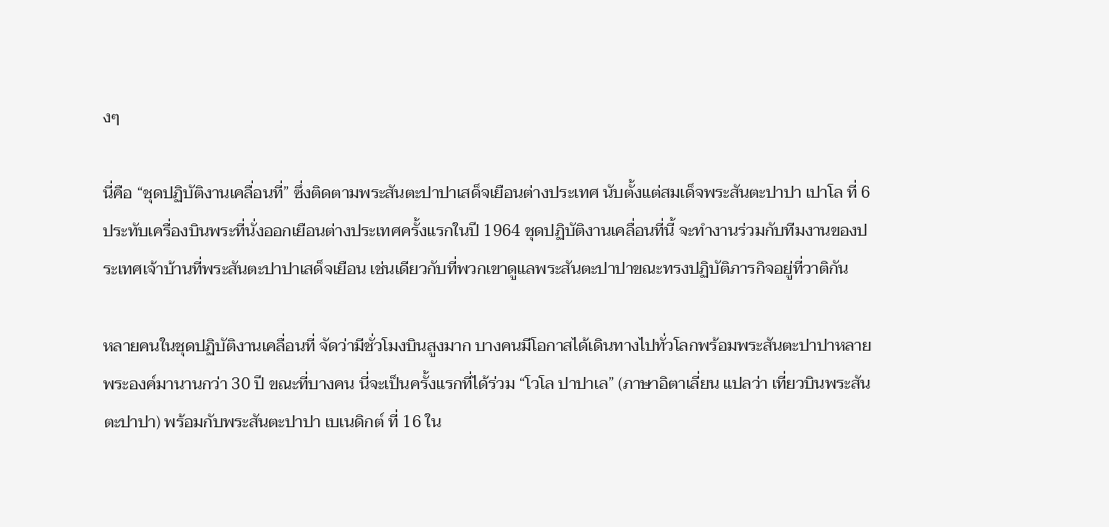งๆ

นี่คือ “ชุดปฏิบัติงานเคลื่อนที่” ซึ่งติดตามพระสันตะปาปาเสด็จเยือนต่างประเทศ นับตั้งแต่สมเด็จพระสันตะปาปา เปาโล ที่ 6 ประทับเครื่องบินพระที่นั่งออกเยือนต่างประเทศครั้งแรกในปี 1964 ชุดปฏิบัติงานเคลื่อนที่นี้ จะทำงานร่วมกับทีมงานของประเทศเจ้าบ้านที่พระสันตะปาปาเสด็จเยือน เช่นเดียวกับที่พวกเขาดูแลพระสันตะปาปาขณะทรงปฏิบัติภารกิจอยู่ที่วาติกัน

หลายคนในชุดปฏิบัติงานเคลื่อนที่ จัดว่ามีชั่วโมงบินสูงมาก บางคนมีโอกาสได้เดินทางไปทั่วโลกพร้อมพระสันตะปาปาหลายพระองค์มานานกว่า 30 ปี ขณะที่บางคน นี่จะเป็นครั้งแรกที่ได้ร่วม “โวโล ปาปาเล” (ภาษาอิตาเลี่ยน แปลว่า เที่ยวบินพระสันตะปาปา) พร้อมกับพระสันตะปาปา เบเนดิกต์ ที่ 16 ใน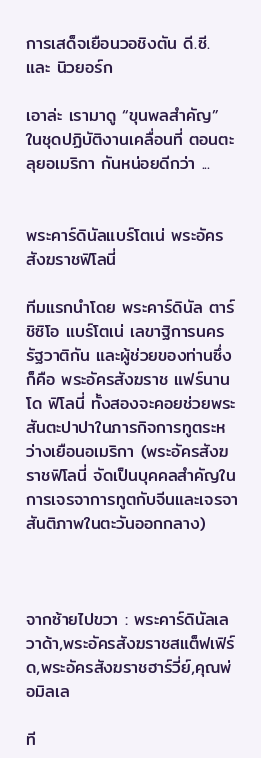การเสด็จเยือนวอชิงตัน ดี.ซี. และ นิวยอร์ก

เอาล่ะ เรามาดู “ขุนพลสำคัญ” ในชุดปฏิบัติงานเคลื่อนที่ ตอนตะลุยอเมริกา กันหน่อยดีกว่า ...


พระคาร์ดินัลแบร์โตเน่ พระอัครสังฆราชฟิโลนี่

ทีมแรกนำโดย พระคาร์ดินัล ตาร์ชิซิโอ แบร์โตเน่ เลขาฐิการนครรัฐวาติกัน และผู้ช่วยของท่านซึ่งก็คือ พระอัครสังฆราช แฟร์นานโด ฟิโลนี่ ทั้งสองจะคอยช่วยพระสันตะปาปาในภารกิจการทูตระหว่างเยือนอเมริกา (พระอัครสังฆราชฟิโลนี่ จัดเป็นบุคคลสำคัญในการเจรจาการทูตกับจีนและเจรจาสันติภาพในตะวันออกกลาง)



จากซ้ายไปขวา : พระคาร์ดินัลเลวาด้า,พระอัครสังฆราชสแต็ฟเฟิร์ด,พระอัครสังฆราชฮาร์วี่ย์,คุณพ่อมิลเล

ที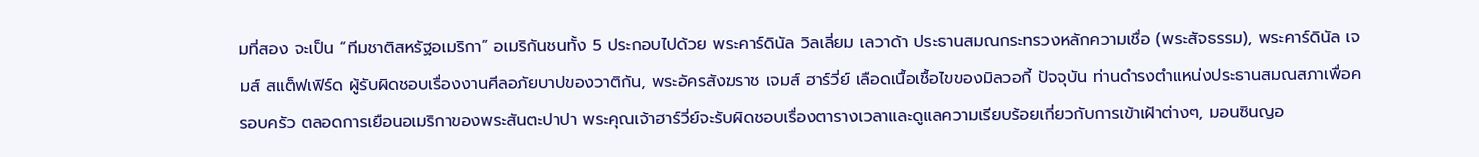มที่สอง จะเป็น “ทีมชาติสหรัฐอเมริกา” อเมริกันชนทั้ง 5 ประกอบไปด้วย พระคาร์ดินัล วิลเลี่ยม เลวาด้า ประธานสมณกระทรวงหลักความเชื่อ (พระสัจธรรม), พระคาร์ดินัล เจมส์ สแต็ฟเฟิร์ด ผู้รับผิดชอบเรื่องงานศีลอภัยบาปของวาติกัน, พระอัครสังฆราช เจมส์ ฮาร์วี่ย์ เลือดเนื้อเชื้อไขของมิลวอกี้ ปัจจุบัน ท่านดำรงตำแหน่งประธานสมณสภาเพื่อครอบครัว ตลอดการเยือนอเมริกาของพระสันตะปาปา พระคุณเจ้าฮาร์วี่ย์จะรับผิดชอบเรื่องตารางเวลาและดูแลความเรียบร้อยเกี่ยวกับการเข้าเฝ้าต่างๆ, มอนซินญอ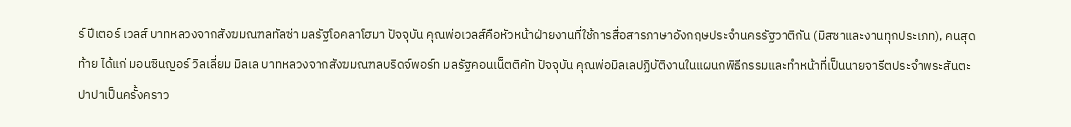ร์ ปีเตอร์ เวลส์ บาทหลวงจากสังฆมณฑลทัลซ่า มลรัฐโอคลาโฮมา ปัจจุบัน คุณพ่อเวลส์คือหัวหน้าฝ่ายงานที่ใช้การสื่อสารภาษาอังกฤษประจำนครรัฐวาติกัน (มิสซาและงานทุกประเภท), คนสุดท้าย ได้แก่ มอนซินญอร์ วิลเลี่ยม มิลเล บาทหลวงจากสังฆมณฑลบริดจ์พอร์ท มลรัฐคอนเน็ตติคัท ปัจจุบัน คุณพ่อมิลเลปฏิบัติงานในแผนกพิธีกรรมและทำหน้าที่เป็นนายจารีตประจำพระสันตะปาปาเป็นครั้งคราว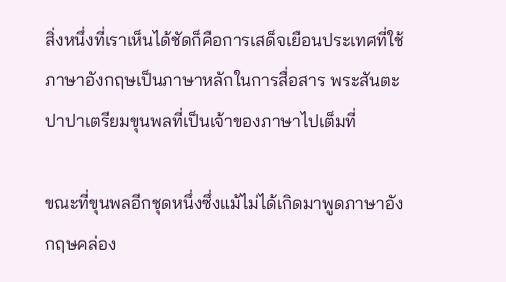สิ่งหนึ่งที่เราเห็นได้ชัดก็คือการเสด็จเยือนประเทศที่ใช้ภาษาอังกฤษเป็นภาษาหลักในการสื่อสาร พระสันตะปาปาเตรียมขุนพลที่เป็นเจ้าของภาษาไปเต็มที่

ขณะที่ขุนพลอีกชุดหนึ่งซึ่งแม้ไม่ได้เกิดมาพูดภาษาอังกฤษคล่อง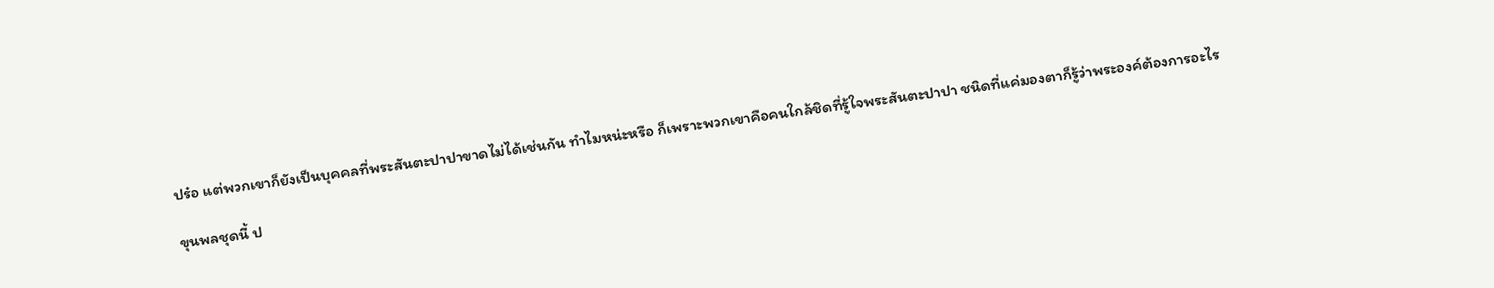ปร๋อ แต่พวกเขาก็ยังเป็นบุคคลที่พระสันตะปาปาขาดไม่ได้เช่นกัน ทำไมหน่ะหรือ ก็เพราะพวกเขาคือคนใกล้ชิดที่รู้ใจพระสันตะปาปา ชนิดที่แค่มองตาก็รู้ว่าพระองค์ต้องการอะไร

ขุนพลชุดนี้ ป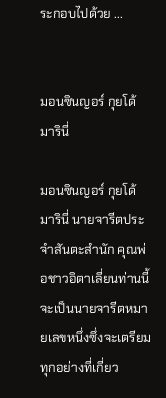ระกอบไปด้วย ...


มอนซินญอร์ กุยโด้ มารินี่

มอนซินญอร์ กุยโด้ มารินี่ นายจารีตประจำสันตะสำนัก คุณพ่อชาวอิตาเลี่ยนท่านนี้จะเป็นนายจารีตหมายเลขหนึ่งซึ่งจะเตรียมทุกอย่างที่เกี่ยว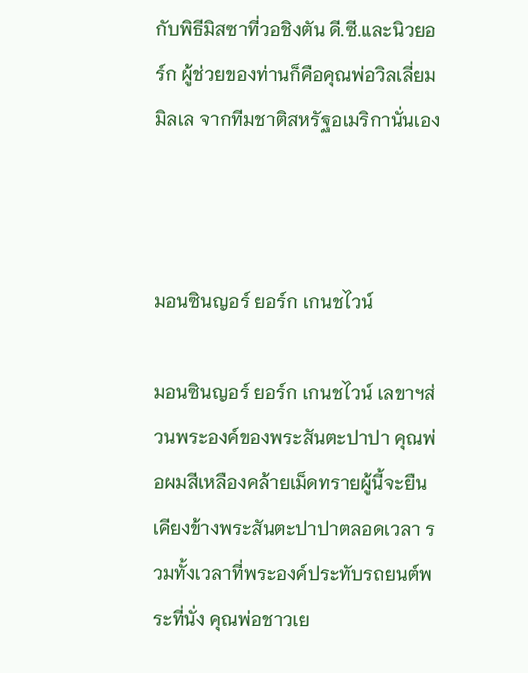กับพิธีมิสซาที่วอชิงตัน ดี.ซี.และนิวยอร์ก ผู้ช่วยของท่านก็คือคุณพ่อวิลเลี่ยม มิลเล จากทีมชาติสหรัฐอเมริกานั่นเอง



มอนซินญอร์ ยอร์ก เกนชไวน์

มอนซินญอร์ ยอร์ก เกนชไวน์ เลขาฯส่วนพระองค์ของพระสันตะปาปา คุณพ่อผมสีเหลืองคล้ายเม็ดทรายผู้นี้จะยืนเคียงข้างพระสันตะปาปาตลอดเวลา รวมทั้งเวลาที่พระองค์ประทับรถยนต์พระที่นั่ง คุณพ่อชาวเย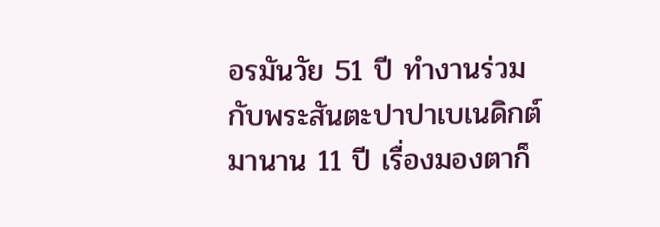อรมันวัย 51 ปี ทำงานร่วมกับพระสันตะปาปาเบเนดิกต์มานาน 11 ปี เรื่องมองตาก็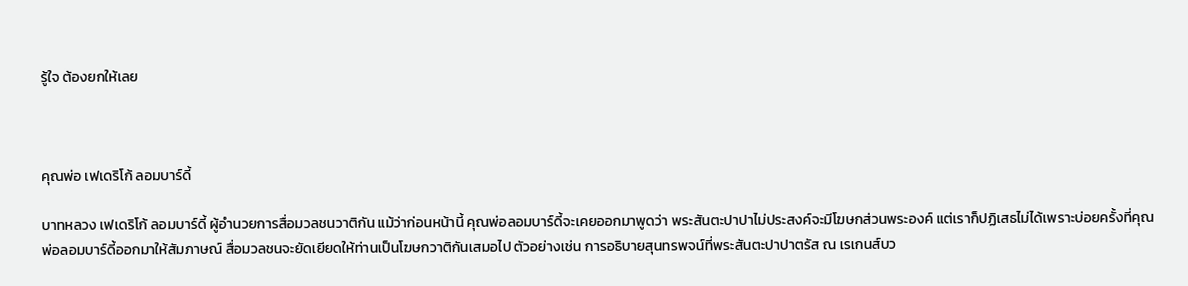รู้ใจ ต้องยกให้เลย



คุณพ่อ เฟเดริโก้ ลอมบาร์ดี้

บาทหลวง เฟเดริโก้ ลอมบาร์ดี้ ผู้อำนวยการสื่อมวลชนวาติกัน แม้ว่าก่อนหน้านี้ คุณพ่อลอมบาร์ดี้จะเคยออกมาพูดว่า พระสันตะปาปาไม่ประสงค์จะมีโฆษกส่วนพระองค์ แต่เราก็ปฏิเสธไม่ได้เพราะบ่อยครั้งที่คุณพ่อลอมบาร์ดี้ออกมาให้สัมภาษณ์ สื่อมวลชนจะยัดเยียดให้ท่านเป็นโฆษกวาติกันเสมอไป ตัวอย่างเช่น การอธิบายสุนทรพจน์ที่พระสันตะปาปาตรัส ณ เรเกนส์บว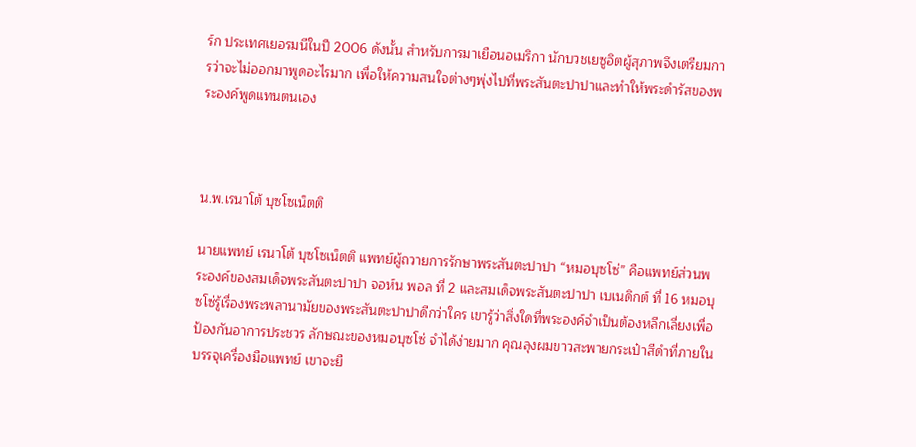ร์ก ประเทศเยอรมนีในปี 2006 ดังนั้น สำหรับการมาเยือนอเมริกา นักบวชเยซูอิตผู้สุภาพจึงเตรียมการว่าจะไม่ออกมาพูดอะไรมาก เพื่อให้ความสนใจต่างๆพุ่งไปที่พระสันตะปาปาและทำให้พระดำรัสของพระองค์พูดแทนตนเอง



น.พ.เรนาโต้ บุซโซเน็ตติ

นายแพทย์ เรนาโต้ บุซโซเน็ตติ แพทย์ผู้ถวายการรักษาพระสันตะปาปา “หมอบุซโซ่” คือแพทย์ส่วนพระองค์ของสมเด็จพระสันตะปาปา จอห์น พอล ที่ 2 และสมเด็จพระสันตะปาปา เบเนดิกต์ ที่ 16 หมอบุซโซ่รู้เรื่องพระพลานามัยของพระสันตะปาปาดีกว่าใคร เขารู้ว่าสิ่งใดที่พระองค์จำเป็นต้องหลีกเลี่ยงเพื่อป้องกันอาการประชวร ลักษณะของหมอบุซโซ่ จำได้ง่ายมาก คุณลุงผมขาวสะพายกระเป๋าสีดำที่ภายในบรรจุเครื่องมือแพทย์ เขาจะยื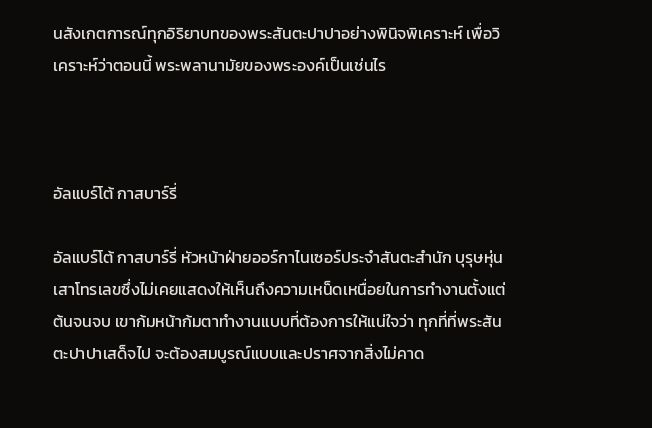นสังเกตการณ์ทุกอิริยาบทของพระสันตะปาปาอย่างพินิจพิเคราะห์ เพื่อวิเคราะห์ว่าตอนนี้ พระพลานามัยของพระองค์เป็นเช่นไร



อัลแบร์โต้ กาสบาร์รี่

อัลแบร์โต้ กาสบาร์รี่ หัวหน้าฝ่ายออร์กาไนเซอร์ประจำสันตะสำนัก บุรุษหุ่นเสาโทรเลขซึ่งไม่เคยแสดงให้เห็นถึงความเหน็ดเหนื่อยในการทำงานตั้งแต่ต้นจนจบ เขาก้มหน้าก้มตาทำงานแบบที่ต้องการให้แน่ใจว่า ทุกที่ที่พระสันตะปาปาเสด็จไป จะต้องสมบูรณ์แบบและปราศจากสิ่งไม่คาด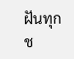ฝันทุกช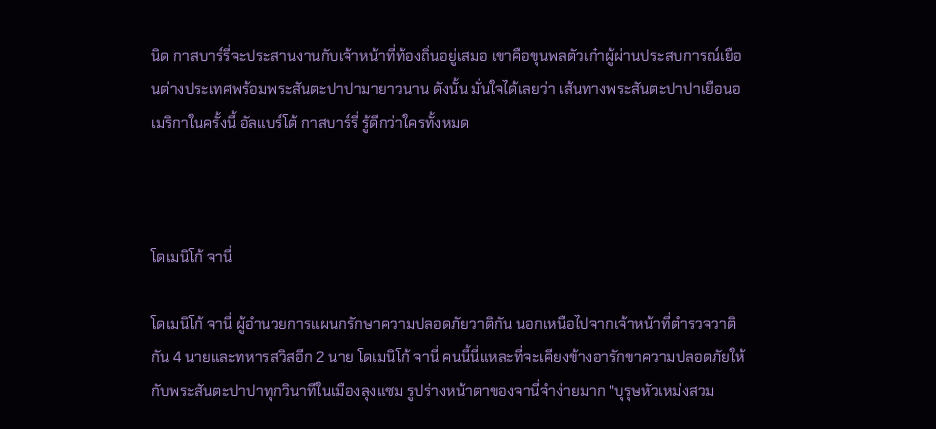นิด กาสบาร์รี่จะประสานงานกับเจ้าหน้าที่ท้องถิ่นอยู่เสมอ เขาคือขุนพลตัวเก๋าผู้ผ่านประสบการณ์เยือนต่างประเทศพร้อมพระสันตะปาปามายาวนาน ดังนั้น มั่นใจได้เลยว่า เส้นทางพระสันตะปาปาเยือนอเมริกาในครั้งนี้ อัลแบร์โต้ กาสบาร์รี่ รู้ดีกว่าใครทั้งหมด



โดเมนิโก้ จานี่

โดเมนิโก้ จานี่ ผู้อำนวยการแผนกรักษาความปลอดภัยวาติกัน นอกเหนือไปจากเจ้าหน้าที่ตำรวจวาติกัน 4 นายและทหารสวิสอีก 2 นาย โดเมนิโก้ จานี่ คนนี้นี่แหละที่จะเคียงข้างอารักขาความปลอดภัยให้กับพระสันตะปาปาทุกวินาทีในเมืองลุงแซม รูปร่างหน้าตาของจานี่จำง่ายมาก "บุรุษหัวเหม่งสวม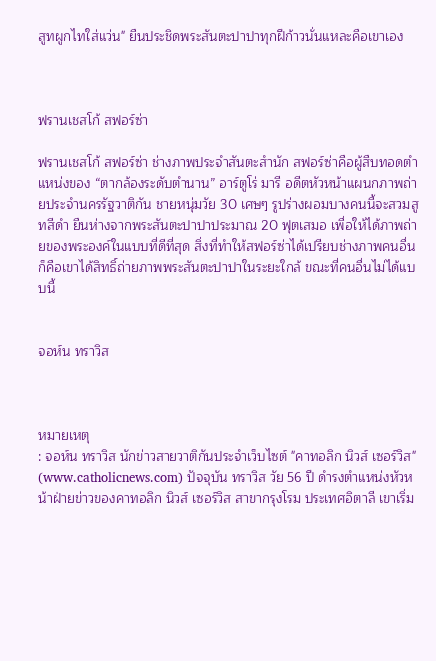สูทผูกไทใส่แว่น" ยืนประชิดพระสันตะปาปาทุกฝีก้าวนั่นแหละคือเขาเอง



ฟรานเชสโก้ สฟอร์ซ่า

ฟรานเชสโก้ สฟอร์ซ่า ช่างภาพประจำสันตะสำนัก สฟอร์ซ่าคือผู้สืบทอดตำแหน่งของ “ตากล้องระดับตำนาน” อาร์ตูโร่ มารี อดีตหัวหน้าแผนกภาพถ่ายประจำนครรัฐวาติกัน ชายหนุ่มวัย 30 เศษๆ รูปร่างผอมบางคนนี้จะสวมสูทสีดำ ยืนห่างจากพระสันตะปาปาประมาณ 20 ฟุตเสมอ เพื่อให้ได้ภาพถ่ายของพระองค์ในแบบที่ดีที่สุด สิ่งที่ทำให้สฟอร์ซ่าได้เปรียบช่างภาพคนอื่นก็คือเขาได้สิทธิ์ถ่ายภาพพระสันตะปาปาในระยะใกล้ ขณะที่คนอื่นไม่ได้แบบนี้


จอห์น ทราวิส



หมายเหตุ
: จอห์น ทราวิส นักข่าวสายวาติกันประจำเว็บไซต์ "คาทอลิก นิวส์ เซอร์วิส" (www.catholicnews.com) ปัจจุบัน ทราวิส วัย 56 ปี ดำรงตำแหน่งหัวหน้าฝ่ายข่าวของคาทอลิก นิวส์ เซอร์วิส สาขากรุงโรม ประเทศอิตาลี เขาเริ่ม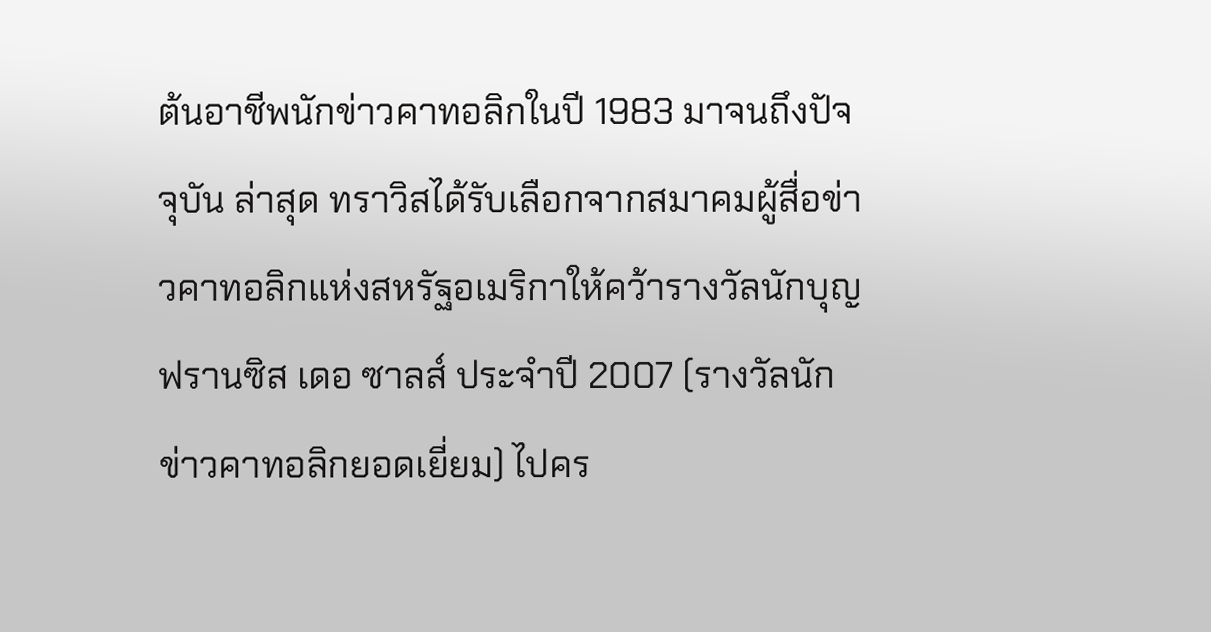ต้นอาชีพนักข่าวคาทอลิกในปี 1983 มาจนถึงปัจจุบัน ล่าสุด ทราวิสได้รับเลือกจากสมาคมผู้สื่อข่าวคาทอลิกแห่งสหรัฐอเมริกาให้คว้ารางวัลนักบุญฟรานซิส เดอ ซาลส์ ประจำปี 2007 (รางวัลนักข่าวคาทอลิกยอดเยี่ยม) ไปคร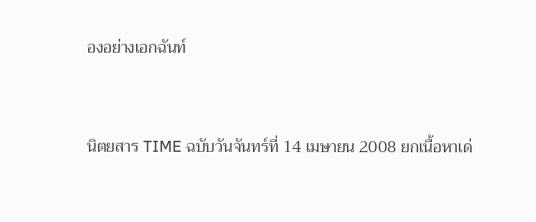องอย่างเอกฉันท์



นิตยสาร TIME ฉบับวันจันทร์ที่ 14 เมษายน 2008 ยกเนื้อหาเด่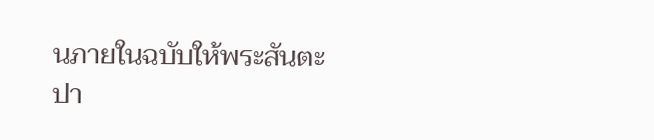นภายในฉบับให้พระสันตะปา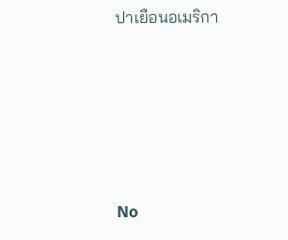ปาเยือนอเมริกา





No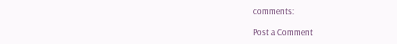comments:

Post a Comment